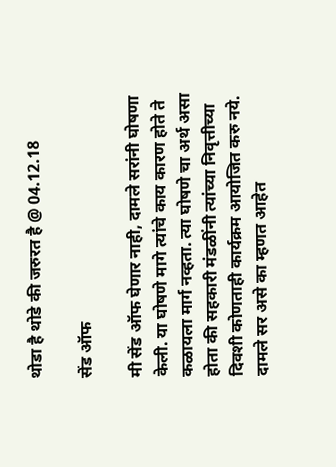थोडा है थोडे की जरुरत है @ 04.12.18

सेंड ऑफ

मी सेंड ऑफ घेणार नाही, दामले सरांनी घोषणा केली. या घोषणे मागे त्यांचे काय कारण होते ते कळायला मार्ग नव्हता. त्या घोषणे चा अर्थ असा होता की सहकारी मंडळींनी त्यांच्या निवृत्तीच्या दिवशी कोणताही कार्यक्रम आयोजित करु नये. दामले सर असे का म्हणत आहेत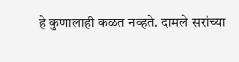हे कुणालाही कळत नव्हते. दामले सरांच्या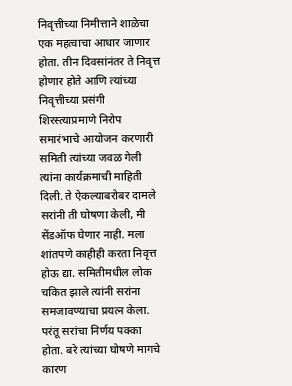निवृत्तीच्या निमीत्ताने शाळेचा एक महत्वाचा आधार जाणार होता. तीन दिवसांनंतर ते निवृत्त होणार होते आणि त्यांच्या निवृत्तीच्या प्रसंगी शिरस्त्याप्रमाणे निरोप समारंभाचे आयोजन करणारी समिती त्यांच्या जवळ गेली त्यांना कार्यक्रमाची माहिती दिली. ते ऐकल्याबरोबर दामले सरांनी ती घोषणा केली, मी सेंडऑफ घेणार नाही. मला शांतपणे काहीही करता निवृत्त होऊ द्या. समितीमधील लोक चकित झाले त्यांनी सरांना समजावण्याचा प्रयत्न केला. परंतू सरांचा निर्णय पक्का होता. बरे त्यांच्या घोषणे मागचे कारण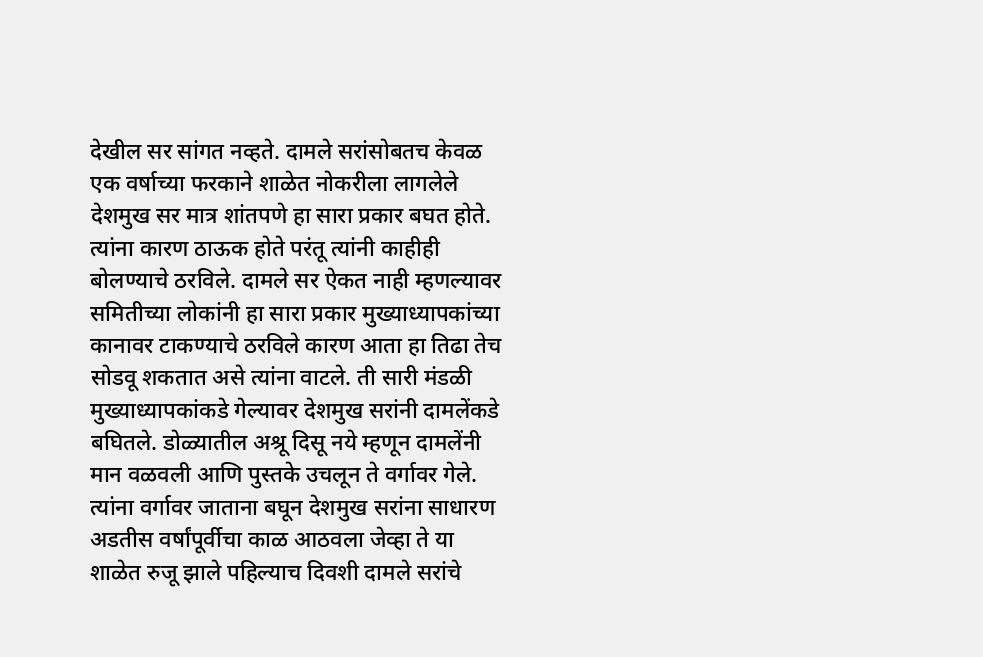देखील सर सांगत नव्हते. दामले सरांसोबतच केवळ एक वर्षाच्या फरकाने शाळेत नोकरीला लागलेले देशमुख सर मात्र शांतपणे हा सारा प्रकार बघत होते. त्यांना कारण ठाऊक होते परंतू त्यांनी काहीही बोलण्याचे ठरविले. दामले सर ऐकत नाही म्हणल्यावर समितीच्या लोकांनी हा सारा प्रकार मुख्याध्यापकांच्या कानावर टाकण्याचे ठरविले कारण आता हा तिढा तेच सोडवू शकतात असे त्यांना वाटले. ती सारी मंडळी मुख्याध्यापकांकडे गेल्यावर देशमुख सरांनी दामलेंकडे बघितले. डोळ्यातील अश्रू दिसू नये म्हणून दामलेंनी मान वळवली आणि पुस्तके उचलून ते वर्गावर गेले. त्यांना वर्गावर जाताना बघून देशमुख सरांना साधारण अडतीस वर्षांपूर्वीचा काळ आठवला जेव्हा ते या शाळेत रुजू झाले पहिल्याच दिवशी दामले सरांचे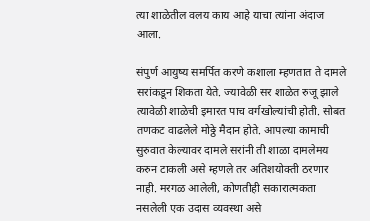त्या शाळेतील वलय काय आहे याचा त्यांना अंदाज आला.

संपुर्ण आयुष्य समर्पित करणे कशाला म्हणतात ते दामले सरांकडून शिकता येते. ज्यावेळी सर शाळेत रुजू झाले त्यावेळी शाळेची इमारत पाच वर्गखोल्यांची होती. सोबत तणकट वाढलेले मोठ्ठे मैदान होते. आपल्या कामाची सुरुवात केल्यावर दामले सरांनी ती शाळा दामलेमय करुन टाकली असे म्हणले तर अतिशयोक्ती ठरणार नाही. मरगळ आलेली, कोणतीही सकारात्मकता नसलेली एक उदास व्यवस्था असे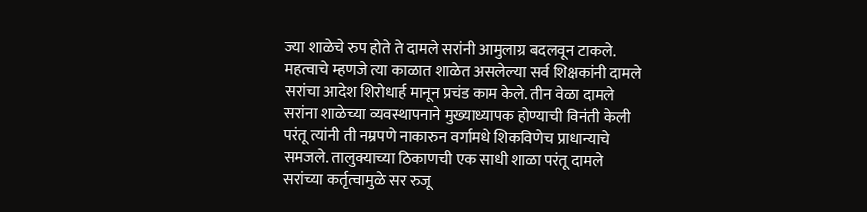ज्या शाळेचे रुप होते ते दामले सरांनी आमुलाग्र बदलवून टाकले. महत्वाचे म्हणजे त्या काळात शाळेत असलेल्या सर्व शिक्षकांनी दामले सरांचा आदेश शिरोधार्ह मानून प्रचंड काम केले. तीन वेळा दामले सरांना शाळेच्या व्यवस्थापनाने मुख्याध्यापक होण्याची विनंती केली परंतू त्यांनी ती नम्रपणे नाकारुन वर्गामधे शिकविणेच प्राधान्याचे समजले. तालुक्याच्या ठिकाणची एक साधी शाळा परंतू दामले सरांच्या कर्तृत्वामुळे सर रुजू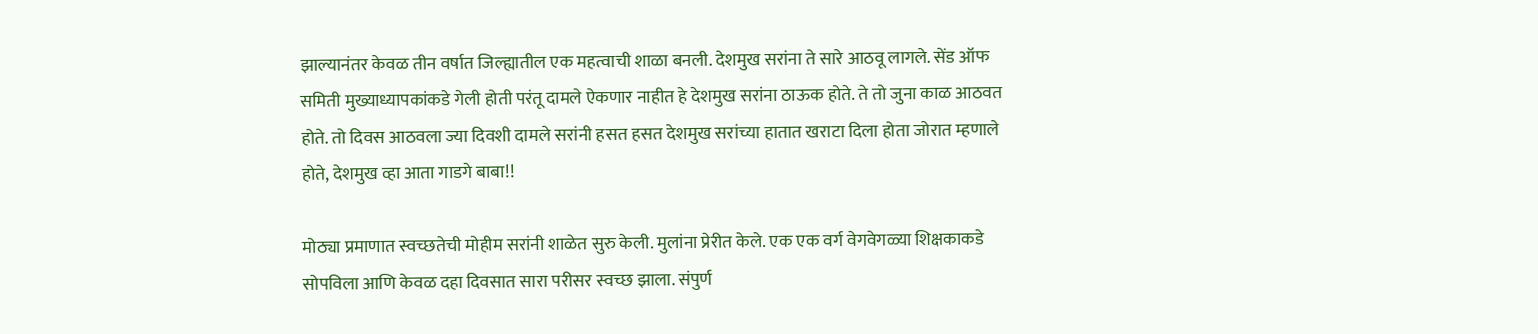झाल्यानंतर केवळ तीन वर्षात जिल्ह्यातील एक महत्वाची शाळा बनली. देशमुख सरांना ते सारे आठवू लागले. सेंड ऑफ समिती मुख्याध्यापकांकडे गेली होती परंतू दामले ऐकणार नाहीत हे देशमुख सरांना ठाऊक होते. ते तो जुना काळ आठवत होते. तो दिवस आठवला ज्या दिवशी दामले सरांनी हसत हसत देशमुख सरांच्या हातात खराटा दिला होता जोरात म्हणाले होते, देशमुख व्हा आता गाडगे बाबा!!

मोठ्या प्रमाणात स्वच्छतेची मोहीम सरांनी शाळेत सुरु केली. मुलांना प्रेरीत केले. एक एक वर्ग वेगवेगळ्या शिक्षकाकडे सोपविला आणि केवळ दहा दिवसात सारा परीसर स्वच्छ झाला. संपुर्ण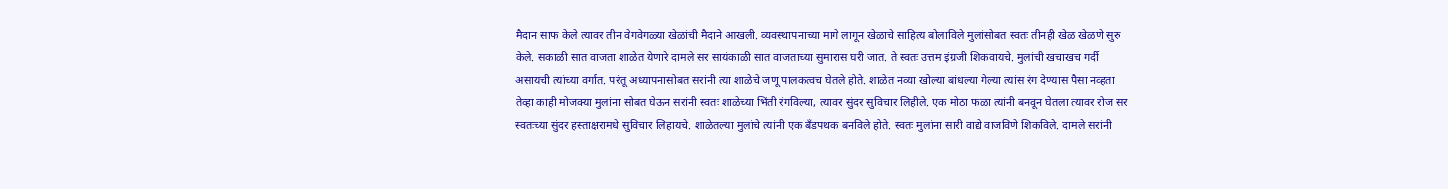मैदान साफ केले त्यावर तीन वेगवेगळ्या खेळांची मैदाने आखली. व्यवस्थापनाच्या मागे लागून खेळाचे साहित्य बोलाविले मुलांसोबत स्वतः तीनही खेळ खेळणे सुरु केले. सकाळी सात वाजता शाळेत येणारे दामले सर सायंकाळी सात वाजताच्या सुमारास घरी जात. ते स्वतः उत्तम इंग्रजी शिकवायचे. मुलांची खचाखच गर्दी असायची त्यांच्या वर्गात. परंतू अध्यापनासोबत सरांनी त्या शाळेचे जणू पालकत्वच घेतले होते. शाळेत नव्या खोल्या बांधल्या गेल्या त्यांस रंग देण्यास पैसा नव्हता तेव्हा काही मोजक्या मुलांना सोबत घेऊन सरांनी स्वतः शाळेच्या भिंती रंगविल्या, त्यावर सुंदर सुविचार लिहीले. एक मोठा फळा त्यांनी बनवून घेतला त्यावर रोज सर स्वतःच्या सुंदर हस्ताक्षरामधे सुविचार लिहायचे. शाळेतल्या मुलांचे त्यांनी एक बँडपथक बनविले होते. स्वतः मुलांना सारी वाद्ये वाजविणे शिकविले. दामले सरांनी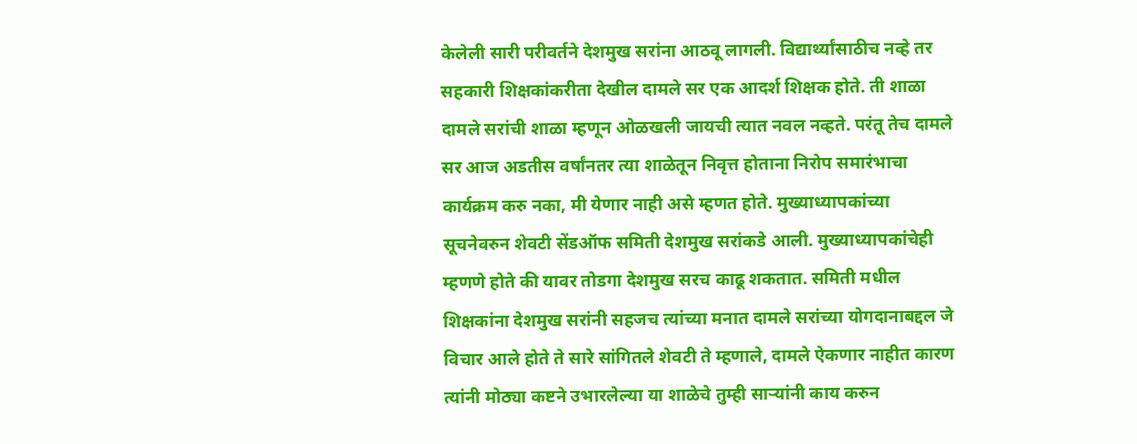केलेली सारी परीवर्तने देशमुख सरांना आठवू लागली. विद्यार्थ्यांसाठीच नव्हे तर सहकारी शिक्षकांकरीता देखील दामले सर एक आदर्श शिक्षक होते. ती शाळा दामले सरांची शाळा म्हणून ओळखली जायची त्यात नवल नव्हते. परंतू तेच दामले सर आज अडतीस वर्षांनतर त्या शाळेतून निवृत्त होताना निरोप समारंभाचा कार्यक्रम करु नका, मी येणार नाही असे म्हणत होते. मुख्याध्यापकांच्या सूचनेवरुन शेवटी सेंडऑफ समिती देशमुख सरांकडे आली. मुख्याध्यापकांचेही म्हणणे होते की यावर तोडगा देशमुख सरच काढू शकतात. समिती मधील शिक्षकांना देशमुख सरांनी सहजच त्यांच्या मनात दामले सरांच्या योगदानाबद्दल जे विचार आले होते ते सारे सांगितले शेवटी ते म्हणाले, दामले ऐकणार नाहीत कारण त्यांनी मोठ्या कष्टने उभारलेल्या या शाळेचे तुम्ही साऱ्यांनी काय करुन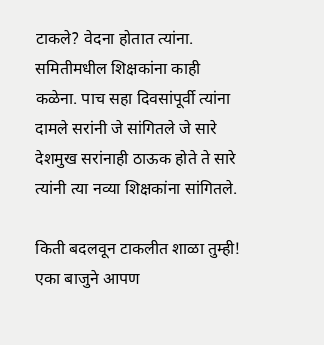टाकले? वेदना होतात त्यांना. समितीमधील शिक्षकांना काही कळेना. पाच सहा दिवसांपूर्वी त्यांना दामले सरांनी जे सांगितले जे सारे देशमुख सरांनाही ठाऊक होते ते सारे त्यांनी त्या नव्या शिक्षकांना सांगितले.

किती बदलवून टाकलीत शाळा तुम्ही! एका बाजुने आपण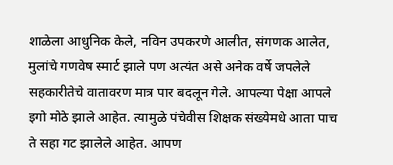शाळेला आधुनिक केले, नविन उपकरणे आलीत, संगणक आलेत, मुलांचे गणवेष स्मार्ट झाले पण अत्यंत असे अनेक वर्षे जपलेले सहकारीतेचे वातावरण मात्र पार बदलून गेले. आपल्या पेक्षा आपले इगो मोठे झाले आहेत. त्यामुळे पंचेवीस शिक्षक संख्येमधे आता पाच ते सहा गट झालेले आहेत. आपण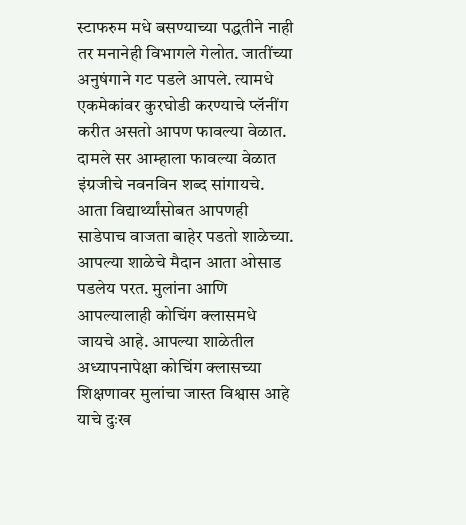स्टाफरुम मधे बसण्याच्या पद्धतीने नाही तर मनानेही विभागले गेलोत. जातींच्या अनुषंगाने गट पडले आपले. त्यामधे एकमेकांवर कुरघोडी करण्याचे प्लॅनींग करीत असतो आपण फावल्या वेळात. दामले सर आम्हाला फावल्या वेळात इंग्रजीचे नवनविन शब्द सांगायचे. आता विद्यार्थ्यांसोबत आपणही साडेपाच वाजता बाहेर पडतो शाळेच्या. आपल्या शाळेचे मैदान आता ओसाड पडलेय परत. मुलांना आणि आपल्यालाही कोचिंग क्लासमधे जायचे आहे. आपल्या शाळेतील अध्यापनापेक्षा कोचिंग क्लासच्या शिक्षणावर मुलांचा जास्त विश्वास आहे याचे दुःख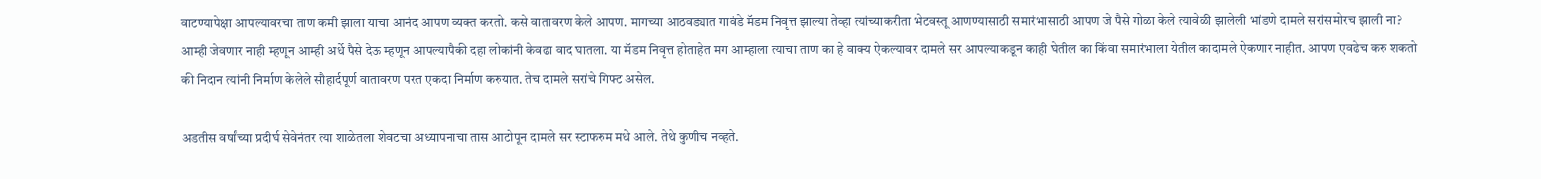वाटण्यापेक्षा आपल्यावरचा ताण कमी झाला याचा आनंद आपण व्यक्त करतो. कसे वातावरण केले आपण. मागच्या आठवड्यात गावंडे मॅडम निवृत्त झाल्या तेव्हा त्यांच्याकरीता भेटवस्तू आणण्यासाठी समारंभासाठी आपण जे पैसे गोळा केले त्यावेळी झालेली भांडणे दामले सरांसमोरच झाली ना? आम्ही जेवणार नाही म्हणून आम्ही अर्धे पैसे देऊ म्हणून आपल्यापैकी दहा लोकांनी केवढा वाद घातला. या मॅडम निवृत्त होताहेत मग आम्हाला त्याचा ताण का हे वाक्य ऐकल्यावर दामले सर आपल्याकडून काही घेतील का किंवा समारंभाला येतील कादामले ऐकणार नाहीत. आपण एवढेच करु शकतो की निदान त्यांनी निर्माण केलेले सौहार्दपूर्ण वातावरण परत एकदा निर्माण करुयात. तेच दामले सरांचे गिफ्ट असेल.

अडतीस वर्षांच्या प्रदीर्घ सेवेनंतर त्या शाळेतला शेवटचा अध्यापनाचा तास आटोपून दामले सर स्टाफरुम मधे आले. तेथे कुणीच नव्हते.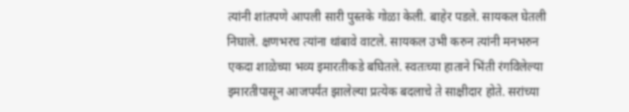त्यांनी शांतपणे आपली सारी पुस्तके गोळा केली. बाहेर पडले. सायकल घेतली निघाले. क्षणभरच त्यांना थांबावे वाटले. सायकल उभी करुन त्यांनी मनभरुन एकदा शाळेच्या भव्य इमारतीकडे बघितले. स्वतःच्या हाताने भिंती रंगविलेल्या इमारतीपासून आजपर्यंत झालेल्या प्रत्येक बदलाचे ते साक्षीदार होते. सरांच्या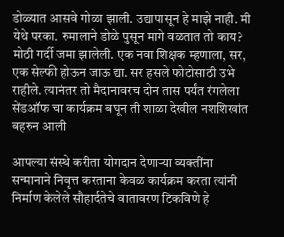डोळ्यात आसवे गोळा झाली. उद्यापासून हे माझे नाही. मी येथे परका. रुमालाने डोळे पुसून मागे वळतात तो काय? मोठी गर्दी जमा झालेली. एक नवा शिक्षक म्हणाला, सर, एक सेल्फी होऊन जाऊ द्या. सर हसले फोटोसाठी उभे राहीले. त्यानंतर तो मैदानावरच दोन तास पर्यंत रंगलेला सेंडऑफ चा कार्यक्रम बघून ती शाळा देखील नशशिखांत बहरुन आली

आपल्या संस्थे करीता योगदान देणाऱ्या व्यक्तींना सन्मानाने निवृत्त करताना केवळ कार्यक्रम करता त्यांनी निर्माण केलेले सौहार्दतेचे वातावरण टिकविणे हे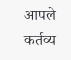आपले कर्तव्य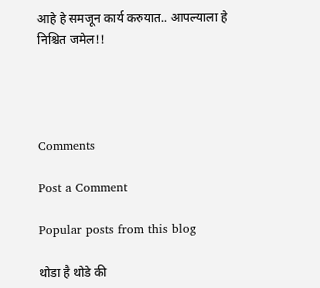आहे हे समजून कार्य करुयात.. आपल्याला हे निश्चित जमेल!!




Comments

Post a Comment

Popular posts from this blog

थोडा है थोडे की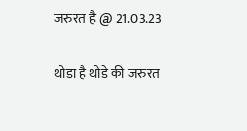जरुरत है @ 21.03.23

थोडा है थोडे की जरुरत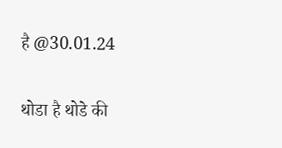है @30.01.24

थोडा है थोडे की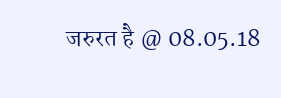जरुरत है @ 08.05.18